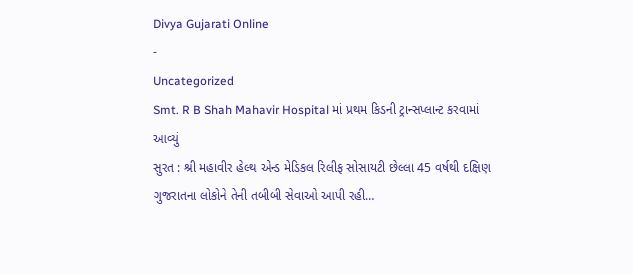Divya Gujarati Online
-
Uncategorized
Smt. R B Shah Mahavir Hospital માં પ્રથમ કિડની ટ્રાન્સપ્લાન્ટ કરવામાં આવ્યું
સુરત : શ્રી મહાવીર હેલ્થ એન્ડ મેડિકલ રિલીફ સોસાયટી છેલ્લા 45 વર્ષથી દક્ષિણ ગુજરાતના લોકોને તેની તબીબી સેવાઓ આપી રહી…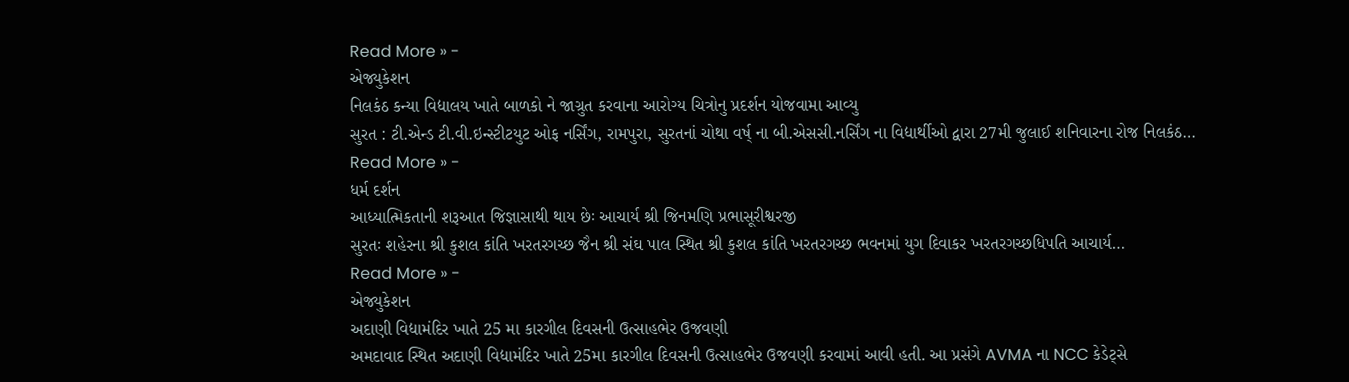Read More » -
એજ્યુકેશન
નિલકંઠ કન્યા વિદ્યાલય ખાતે બાળકો ને જાગ્રુત કરવાના આરોગ્ય ચિત્રોનુ પ્રદર્શન યોજવામા આવ્યુ
સુરત : ટી.એન્ડ ટી.વી.ઇન્સ્ટીટયુટ ઓફ નર્સિંગ, રામપુરા, સુરતનાં ચોથા વર્ષ્ ના બી.એસસી.નર્સિંગ ના વિદ્યાર્થીઓ દ્વારા 27મી જુલાઈ શનિવારના રોજ નિલકંઠ…
Read More » -
ધર્મ દર્શન
આધ્યાત્મિકતાની શરૂઆત જિજ્ઞાસાથી થાય છેઃ આચાર્ય શ્રી જિનમણિ પ્રભાસૂરીશ્વરજી
સુરતઃ શહેરના શ્રી કુશલ કાંતિ ખરતરગચ્છ જૈન શ્રી સંઘ પાલ સ્થિત શ્રી કુશલ કાંતિ ખરતરગચ્છ ભવનમાં યુગ દિવાકર ખરતરગચ્છધિપતિ આચાર્ય…
Read More » -
એજ્યુકેશન
અદાણી વિદ્યામંદિર ખાતે 25 મા કારગીલ દિવસની ઉત્સાહભેર ઉજવણી
અમદાવાદ સ્થિત અદાણી વિદ્યામંદિર ખાતે 25મા કારગીલ દિવસની ઉત્સાહભેર ઉજવણી કરવામાં આવી હતી. આ પ્રસંગે AVMA ના NCC કેડેટ્સે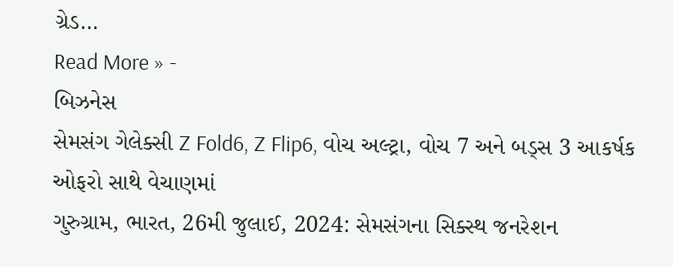ગ્રેડ…
Read More » -
બિઝનેસ
સેમસંગ ગેલેક્સી Z Fold6, Z Flip6, વોચ અલ્ટ્રા, વોચ 7 અને બડ્સ 3 આકર્ષક ઓફરો સાથે વેચાણમાં
ગુરુગ્રામ, ભારત, 26મી જુલાઈ, 2024: સેમસંગના સિક્સ્થ જનરેશન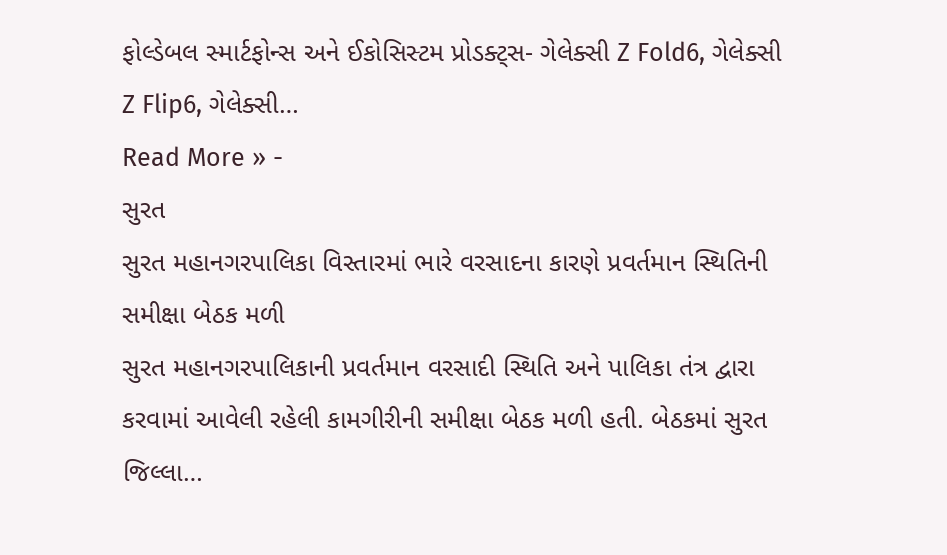ફોલ્ડેબલ સ્માર્ટફોન્સ અને ઈકોસિસ્ટમ પ્રોડક્ટ્સ- ગેલેક્સી Z Fold6, ગેલેક્સી Z Flip6, ગેલેક્સી…
Read More » -
સુરત
સુરત મહાનગરપાલિકા વિસ્તારમાં ભારે વરસાદના કારણે પ્રવર્તમાન સ્થિતિની સમીક્ષા બેઠક મળી
સુરત મહાનગરપાલિકાની પ્રવર્તમાન વરસાદી સ્થિતિ અને પાલિકા તંત્ર દ્વારા કરવામાં આવેલી રહેલી કામગીરીની સમીક્ષા બેઠક મળી હતી. બેઠકમાં સુરત જિલ્લા…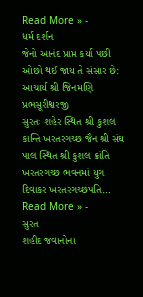Read More » -
ધર્મ દર્શન
જેનો આનંદ પ્રાપ્ત કર્યા પછી ઓછો થઈ જાય તે સંસાર છે: આચાર્ય શ્રી જિનમણિ પ્રભસૂરીશ્વરજી
સુરતઃ શહેર સ્થિત શ્રી કુશલ કાન્તિ ખરતરગચ્છ જૈન શ્રી સંઘ પાલ સ્થિત શ્રી કુશલ ક્રાંતિ ખરતરગચ્છ ભવનમાં યુગ દિવાકર ખરતરગચ્છપતિ…
Read More » -
સુરત
શહીદ જવાનોના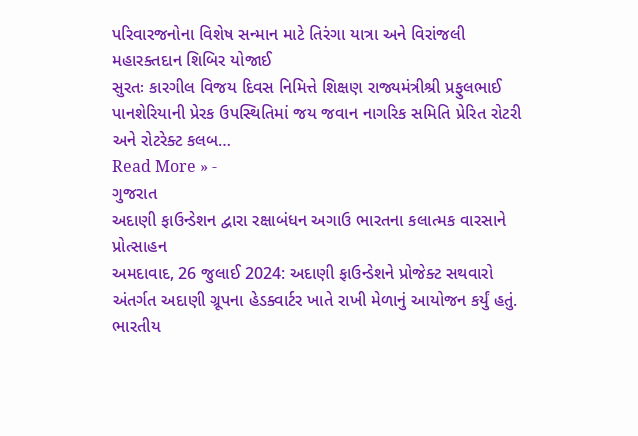પરિવારજનોના વિશેષ સન્માન માટે તિરંગા યાત્રા અને વિરાંજલી મહારક્તદાન શિબિર યોજાઈ
સુરતઃ કારગીલ વિજય દિવસ નિમિત્તે શિક્ષણ રાજ્યમંત્રીશ્રી પ્રફુલભાઈ પાનશેરિયાની પ્રેરક ઉપસ્થિતિમાં જય જવાન નાગરિક સમિતિ પ્રેરિત રોટરી અને રોટરેક્ટ કલબ…
Read More » -
ગુજરાત
અદાણી ફાઉન્ડેશન દ્વારા રક્ષાબંધન અગાઉ ભારતના કલાત્મક વારસાને પ્રોત્સાહન
અમદાવાદ, 26 જુલાઈ 2024: અદાણી ફાઉન્ડેશને પ્રોજેક્ટ સથવારો અંતર્ગત અદાણી ગ્રૂપના હેડક્વાર્ટર ખાતે રાખી મેળાનું આયોજન કર્યું હતું. ભારતીય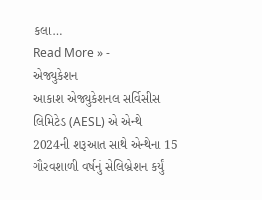કલા…
Read More » -
એજ્યુકેશન
આકાશ એજ્યુકેશનલ સર્વિસીસ લિમિટેડ (AESL) એ એન્થે 2024ની શરૂઆત સાથે એન્થેના 15 ગૌરવશાળી વર્ષનું સેલિબ્રેશન કર્યું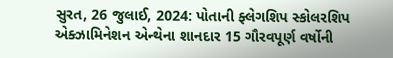સુરત, 26 જુલાઈ, 2024: પોતાની ફ્લેગશિપ સ્કોલરશિપ એક્ઝામિનેશન એન્થેના શાનદાર 15 ગૌરવપૂર્ણ વર્ષોની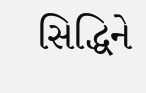સિદ્ધિને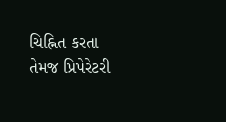ચિહ્નિત કરતા તેમજ પ્રિપેરેટરી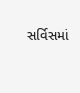સર્વિસમાં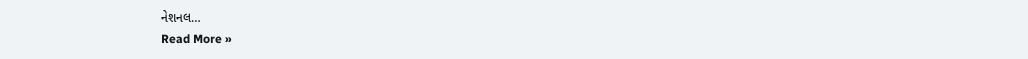નેશનલ…
Read More »